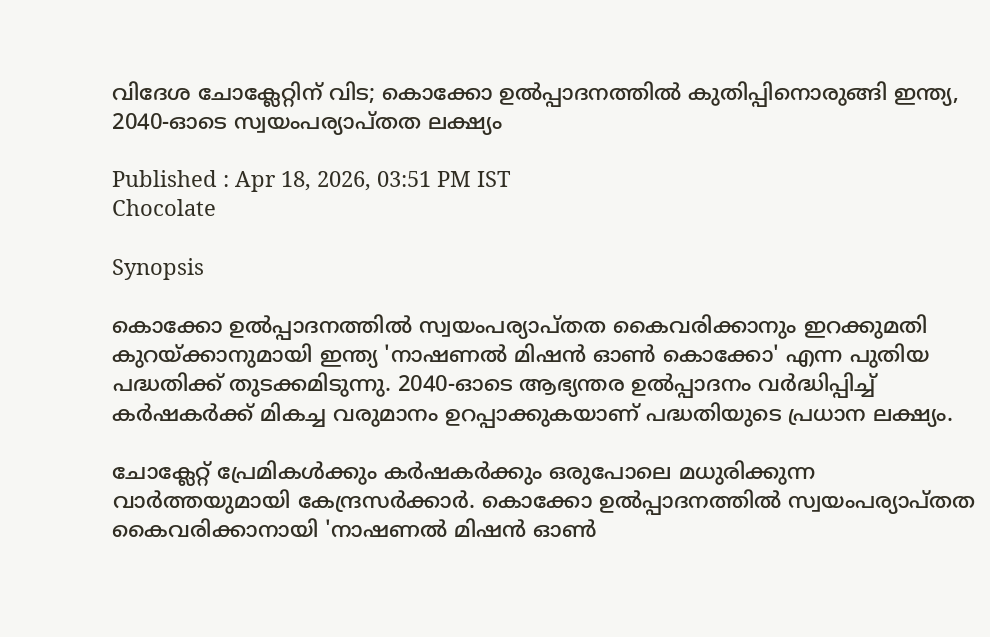വിദേശ ചോക്ലേറ്റിന് വിട; കൊക്കോ ഉല്‍പ്പാദനത്തില്‍ കുതിപ്പിനൊരുങ്ങി ഇന്ത്യ, 2040-ഓടെ സ്വയംപര്യാപ്തത ലക്ഷ്യം

Published : Apr 18, 2026, 03:51 PM IST
Chocolate

Synopsis

കൊക്കോ ഉല്‍പ്പാദനത്തില്‍ സ്വയംപര്യാപ്തത കൈവരിക്കാനും ഇറക്കുമതി കുറയ്ക്കാനുമായി ഇന്ത്യ 'നാഷണല്‍ മിഷന്‍ ഓണ്‍ കൊക്കോ' എന്ന പുതിയ പദ്ധതിക്ക് തുടക്കമിടുന്നു. 2040-ഓടെ ആഭ്യന്തര ഉല്‍പ്പാദനം വര്‍ദ്ധിപ്പിച്ച് കര്‍ഷകര്‍ക്ക് മികച്ച വരുമാനം ഉറപ്പാക്കുകയാണ് പദ്ധതിയുടെ പ്രധാന ലക്ഷ്യം.

ചോക്ലേറ്റ് പ്രേമികള്‍ക്കും കര്‍ഷകര്‍ക്കും ഒരുപോലെ മധുരിക്കുന്ന വാര്‍ത്തയുമായി കേന്ദ്രസര്‍ക്കാര്‍. കൊക്കോ ഉല്‍പ്പാദനത്തില്‍ സ്വയംപര്യാപ്തത കൈവരിക്കാനായി 'നാഷണല്‍ മിഷന്‍ ഓണ്‍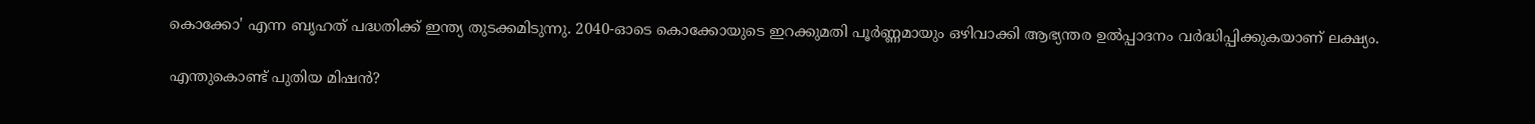കൊക്കോ' എന്ന ബൃഹത് പദ്ധതിക്ക് ഇന്ത്യ തുടക്കമിടുന്നു. 2040-ഓടെ കൊക്കോയുടെ ഇറക്കുമതി പൂര്‍ണ്ണമായും ഒഴിവാക്കി ആഭ്യന്തര ഉല്‍പ്പാദനം വര്‍ദ്ധിപ്പിക്കുകയാണ് ലക്ഷ്യം.

എന്തുകൊണ്ട് പുതിയ മിഷന്‍?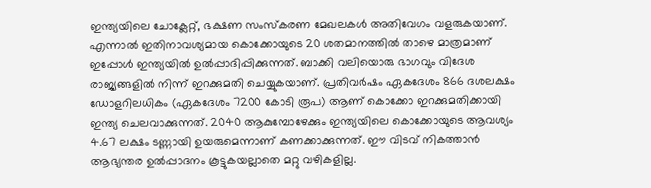ഇന്ത്യയിലെ ചോക്ലേറ്റ്, ഭക്ഷണ സംസ്‌കരണ മേഖലകള്‍ അതിവേഗം വളരുകയാണ്. എന്നാല്‍ ഇതിനാവശ്യമായ കൊക്കോയുടെ 20 ശതമാനത്തില്‍ താഴെ മാത്രമാണ് ഇപ്പോള്‍ ഇന്ത്യയില്‍ ഉല്‍പ്പാദിപ്പിക്കുന്നത്. ബാക്കി വലിയൊരു ഭാഗവും വിദേശ രാജ്യങ്ങളില്‍ നിന്ന് ഇറക്കുമതി ചെയ്യുകയാണ്. പ്രതിവര്‍ഷം ഏകദേശം 866 ദശലക്ഷം ഡോളറിലധികം (ഏകദേശം 7200 കോടി രൂപ) ആണ് കൊക്കോ ഇറക്കുമതിക്കായി ഇന്ത്യ ചെലവാക്കുന്നത്. 2040 ആകുമ്പോഴേക്കും ഇന്ത്യയിലെ കൊക്കോയുടെ ആവശ്യം 4.67 ലക്ഷം ടണ്ണായി ഉയരുമെന്നാണ് കണക്കാക്കുന്നത്. ഈ വിടവ് നികത്താന്‍ ആഭ്യന്തര ഉല്‍പ്പാദനം കൂട്ടുകയല്ലാതെ മറ്റു വഴികളില്ല.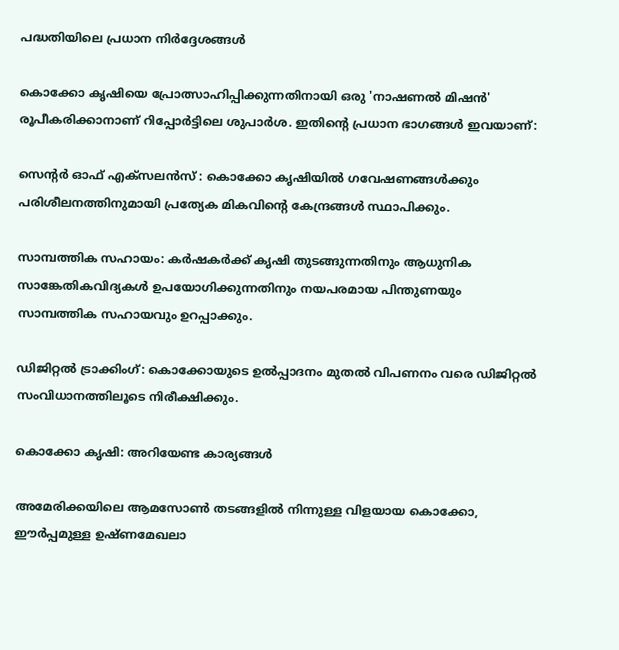പദ്ധതിയിലെ പ്രധാന നിര്‍ദ്ദേശങ്ങള്‍

കൊക്കോ കൃഷിയെ പ്രോത്സാഹിപ്പിക്കുന്നതിനായി ഒരു 'നാഷണല്‍ മിഷന്‍' രൂപീകരിക്കാനാണ് റിപ്പോര്‍ട്ടിലെ ശുപാര്‍ശ. ഇതിന്റെ പ്രധാന ഭാഗങ്ങള്‍ ഇവയാണ്:

സെന്റര്‍ ഓഫ് എക്‌സലന്‍സ് : കൊക്കോ കൃഷിയില്‍ ഗവേഷണങ്ങള്‍ക്കും പരിശീലനത്തിനുമായി പ്രത്യേക മികവിന്റെ കേന്ദ്രങ്ങള്‍ സ്ഥാപിക്കും.

സാമ്പത്തിക സഹായം: കര്‍ഷകര്‍ക്ക് കൃഷി തുടങ്ങുന്നതിനും ആധുനിക സാങ്കേതികവിദ്യകള്‍ ഉപയോഗിക്കുന്നതിനും നയപരമായ പിന്തുണയും സാമ്പത്തിക സഹായവും ഉറപ്പാക്കും.

ഡിജിറ്റല്‍ ട്രാക്കിംഗ്: കൊക്കോയുടെ ഉല്‍പ്പാദനം മുതല്‍ വിപണനം വരെ ഡിജിറ്റല്‍ സംവിധാനത്തിലൂടെ നിരീക്ഷിക്കും.

കൊക്കോ കൃഷി: അറിയേണ്ട കാര്യങ്ങള്‍

അമേരിക്കയിലെ ആമസോണ്‍ തടങ്ങളില്‍ നിന്നുള്ള വിളയായ കൊക്കോ, ഈര്‍പ്പമുള്ള ഉഷ്ണമേഖലാ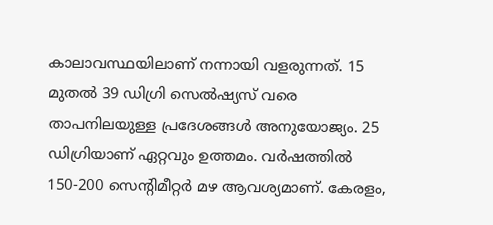കാലാവസ്ഥയിലാണ് നന്നായി വളരുന്നത്. 15 മുതല്‍ 39 ഡിഗ്രി സെല്‍ഷ്യസ് വരെ താപനിലയുള്ള പ്രദേശങ്ങള്‍ അനുയോജ്യം. 25 ഡിഗ്രിയാണ് ഏറ്റവും ഉത്തമം. വര്‍ഷത്തില്‍ 150-200 സെന്റിമീറ്റര്‍ മഴ ആവശ്യമാണ്. കേരളം,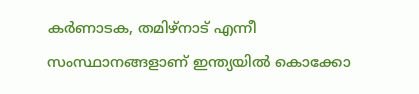കര്‍ണാടക, തമിഴ്‌നാട് എന്നീ സംസ്ഥാനങ്ങളാണ് ഇന്ത്യയില്‍ കൊക്കോ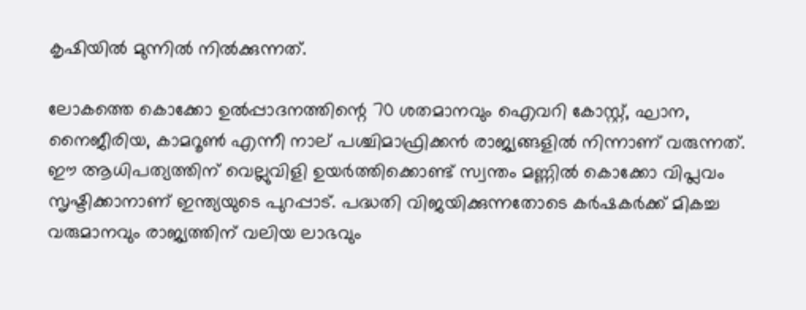കൃഷിയില്‍ മുന്നില്‍ നില്‍ക്കുന്നത്.

ലോകത്തെ കൊക്കോ ഉല്‍പ്പാദനത്തിന്റെ 70 ശതമാനവും ഐവറി കോസ്റ്റ്, ഘാന, നൈജീരിയ, കാമറൂണ്‍ എന്നീ നാല് പശ്ചിമാഫ്രിക്കന്‍ രാജ്യങ്ങളില്‍ നിന്നാണ് വരുന്നത്. ഈ ആധിപത്യത്തിന് വെല്ലുവിളി ഉയര്‍ത്തിക്കൊണ്ട് സ്വന്തം മണ്ണില്‍ കൊക്കോ വിപ്ലവം സൃഷ്ടിക്കാനാണ് ഇന്ത്യയുടെ പുറപ്പാട്. പദ്ധതി വിജയിക്കുന്നതോടെ കര്‍ഷകര്‍ക്ക് മികച്ച വരുമാനവും രാജ്യത്തിന് വലിയ ലാഭവും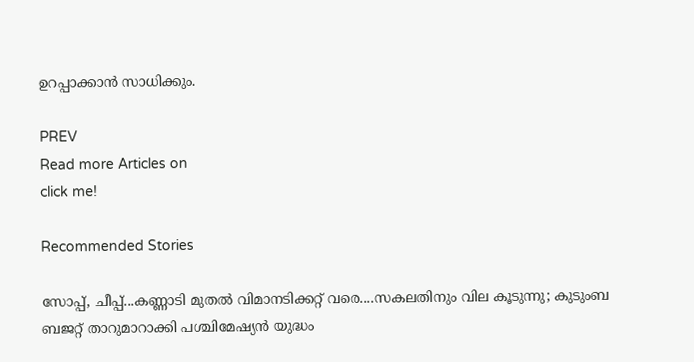ഉറപ്പാക്കാന്‍ സാധിക്കും.

PREV
Read more Articles on
click me!

Recommended Stories

സോപ്പ്, ചീപ്പ്...കണ്ണാടി മുതല്‍ വിമാനടിക്കറ്റ് വരെ....സകലതിനും വില കൂടുന്നു; കുടുംബ ബജറ്റ് താറുമാറാക്കി പശ്ചിമേഷ്യൻ യുദ്ധം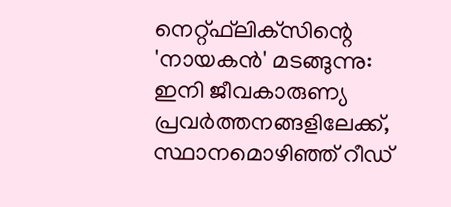നെറ്റ്ഫ്‌ലിക്‌സിന്റെ 'നായകന്‍' മടങ്ങുന്നു: ഇനി ജീവകാരുണ്യ പ്രവര്‍ത്തനങ്ങളിലേക്ക്, സ്ഥാനമൊഴിഞ്ഞ് റീഡ്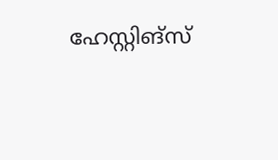ഹേസ്റ്റിങ്‌സ്